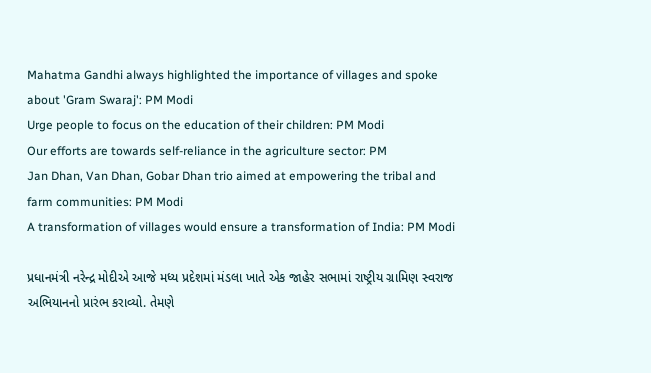Mahatma Gandhi always highlighted the importance of villages and spoke about 'Gram Swaraj': PM Modi
Urge people to focus on the education of their children: PM Modi
Our efforts are towards self-reliance in the agriculture sector: PM
Jan Dhan, Van Dhan, Gobar Dhan trio aimed at empowering the tribal and farm communities: PM Modi
A transformation of villages would ensure a transformation of India: PM Modi

પ્રધાનમંત્રી નરેન્દ્ર મોદીએ આજે મધ્ય પ્રદેશમાં મંડલા ખાતે એક જાહેર સભામાં રાષ્ટ્રીય ગ્રામિણ સ્વરાજ અભિયાનનો પ્રારંભ કરાવ્યો. તેમણે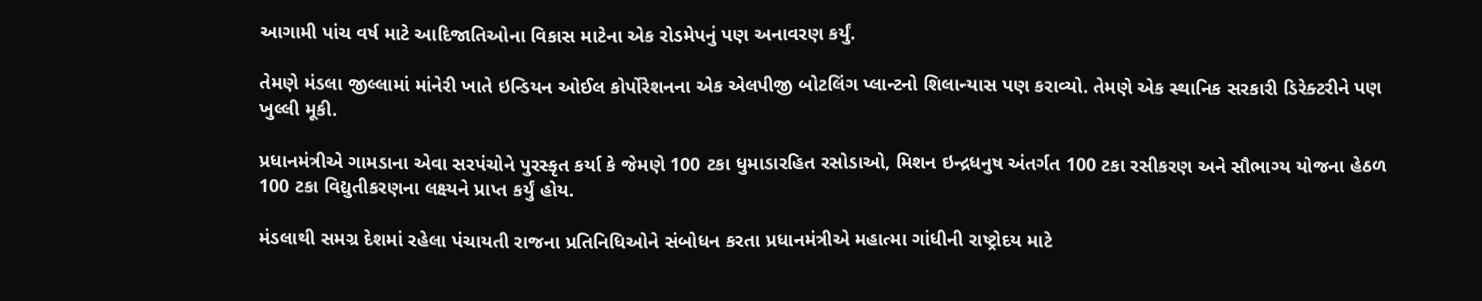આગામી પાંચ વર્ષ માટે આદિજાતિઓના વિકાસ માટેના એક રોડમેપનું પણ અનાવરણ કર્યું.

તેમણે મંડલા જીલ્લામાં માંનેરી ખાતે ઇન્ડિયન ઓઈલ કોર્પોરેશનના એક એલપીજી બોટલિંગ પ્લાન્ટનો શિલાન્યાસ પણ કરાવ્યો. તેમણે એક સ્થાનિક સરકારી ડિરેક્ટરીને પણ ખુલ્લી મૂકી.

પ્રધાનમંત્રીએ ગામડાના એવા સરપંચોને પુરસ્કૃત કર્યા કે જેમણે 100 ટકા ધુમાડારહિત રસોડાઓ, મિશન ઇન્દ્રધનુષ અંતર્ગત 100 ટકા રસીકરણ અને સૌભાગ્ય યોજના હેઠળ 100 ટકા વિદ્યુતીકરણના લક્ષ્યને પ્રાપ્ત કર્યું હોય.

મંડલાથી સમગ્ર દેશમાં રહેલા પંચાયતી રાજના પ્રતિનિધિઓને સંબોધન કરતા પ્રધાનમંત્રીએ મહાત્મા ગાંધીની રાષ્ટ્રોદય માટે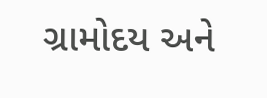ગ્રામોદય અને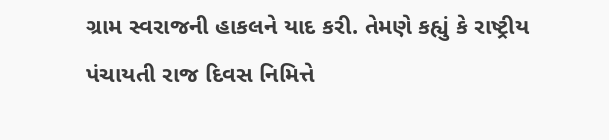ગ્રામ સ્વરાજની હાકલને યાદ કરી. તેમણે કહ્યું કે રાષ્ટ્રીય પંચાયતી રાજ દિવસ નિમિત્તે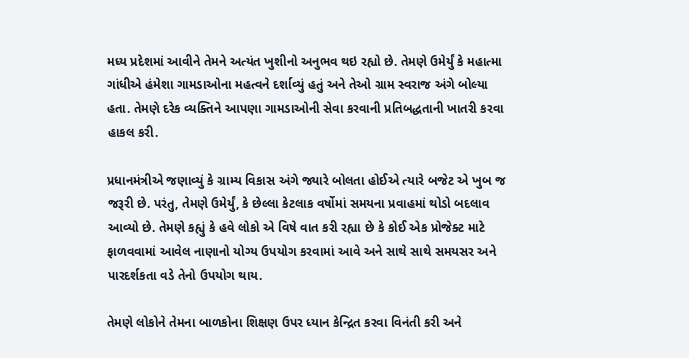મધ્ય પ્રદેશમાં આવીને તેમને અત્યંત ખુશીનો અનુભવ થઇ રહ્યો છે. તેમણે ઉમેર્યું કે મહાત્મા ગાંધીએ હંમેશા ગામડાઓના મહત્વને દર્શાવ્યું હતું અને તેઓ ગ્રામ સ્વરાજ અંગે બોલ્યા હતા. તેમણે દરેક વ્યક્તિને આપણા ગામડાઓની સેવા કરવાની પ્રતિબદ્ધતાની ખાતરી કરવા હાકલ કરી.

પ્રધાનમંત્રીએ જણાવ્યું કે ગ્રામ્ય વિકાસ અંગે જ્યારે બોલતા હોઈએ ત્યારે બજેટ એ ખુબ જ જરૂરી છે. પરંતુ, તેમણે ઉમેર્યું, કે છેલ્લા કેટલાક વર્ષોમાં સમયના પ્રવાહમાં થોડો બદલાવ આવ્યો છે. તેમણે કહ્યું કે હવે લોકો એ વિષે વાત કરી રહ્યા છે કે કોઈ એક પ્રોજેક્ટ માટે ફાળવવામાં આવેલ નાણાનો યોગ્ય ઉપયોગ કરવામાં આવે અને સાથે સાથે સમયસર અને પારદર્શકતા વડે તેનો ઉપયોગ થાય.

તેમણે લોકોને તેમના બાળકોના શિક્ષણ ઉપર ધ્યાન કેન્દ્રિત કરવા વિનંતી કરી અને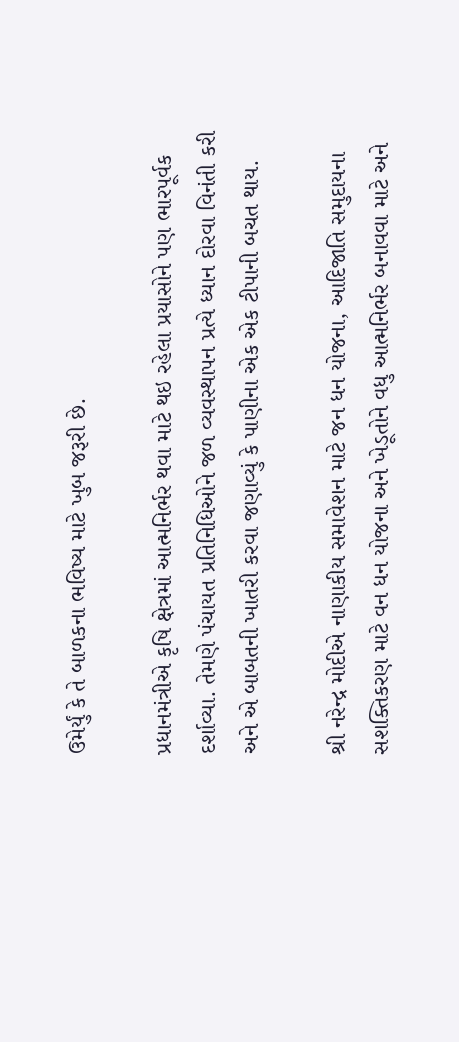ઉમેર્યું કે તે બાળકના ભવિષ્ય માટે ખુબ જરૂરી છે.

પ્રધાનમંત્રીએ કૃષિ ક્ષેત્રમાં આત્મનિર્ભર થવા માટે થઇ રહેલા પ્રયાસોને પણ ભારપૂર્વક દર્શાવ્યા. તેમણે પંચાયત પ્રતિનિધિઓને જળ વ્યવસ્થાપન પ્રત્યે ધ્યાન દોરવા વિનંતી કરી અને એ બાબતની ખાતરી કરવા જણાવ્યું કે પાણીના એક એક ટીપાની બચત થાય.

શ્રી નરેન્દ્ર મોદીએ નાણાકીય સમાવેશન માટે જન ધન યોજના, આદિજાતિ સમુદાયના સશક્તિકરણ માટે વન ધન યોજના અને ખેડૂતોને વધુ આત્મનિર્ભર બનાવવા માટે અને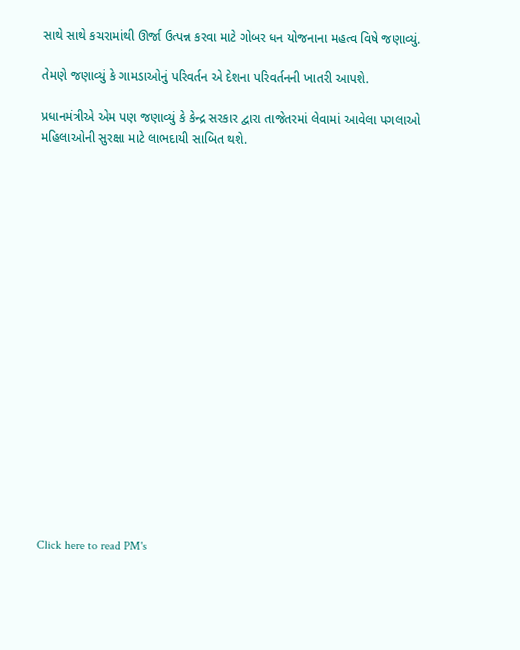સાથે સાથે કચરામાંથી ઊર્જા ઉત્પન્ન કરવા માટે ગોબર ધન યોજનાના મહત્વ વિષે જણાવ્યું.

તેમણે જણાવ્યું કે ગામડાઓનું પરિવર્તન એ દેશના પરિવર્તનની ખાતરી આપશે.

પ્રધાનમંત્રીએ એમ પણ જણાવ્યું કે કેન્દ્ર સરકાર દ્વારા તાજેતરમાં લેવામાં આવેલા પગલાઓ મહિલાઓની સુરક્ષા માટે લાભદાયી સાબિત થશે.



















Click here to read PM's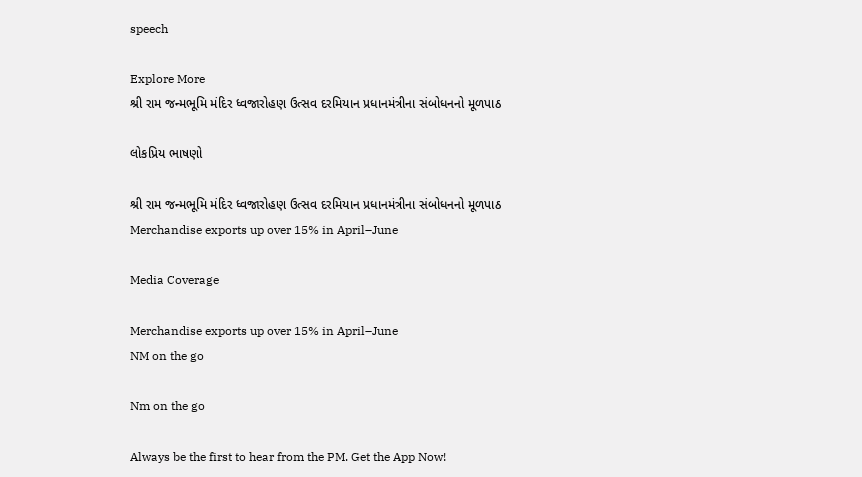speech

Explore More
શ્રી રામ જન્મભૂમિ મંદિર ધ્વજારોહણ ઉત્સવ દરમિયાન પ્રધાનમંત્રીના સંબોધનનો મૂળપાઠ

લોકપ્રિય ભાષણો

શ્રી રામ જન્મભૂમિ મંદિર ધ્વજારોહણ ઉત્સવ દરમિયાન પ્રધાનમંત્રીના સંબોધનનો મૂળપાઠ
Merchandise exports up over 15% in April–June

Media Coverage

Merchandise exports up over 15% in April–June
NM on the go

Nm on the go

Always be the first to hear from the PM. Get the App Now!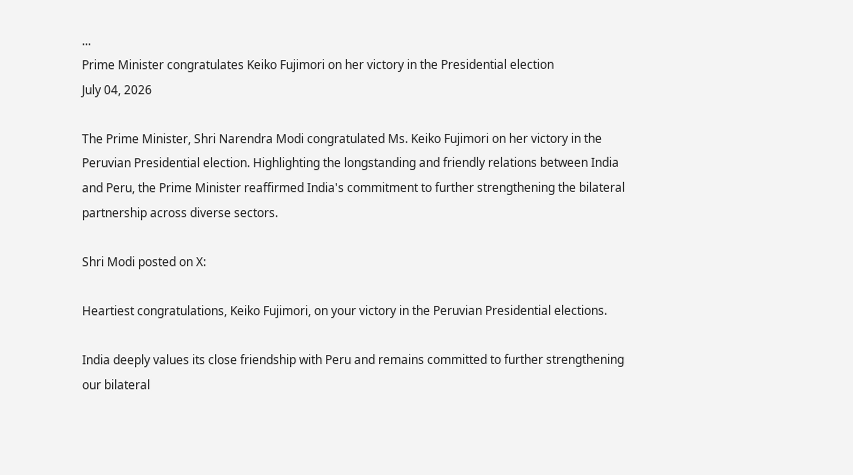...
Prime Minister congratulates Keiko Fujimori on her victory in the Presidential election
July 04, 2026

The Prime Minister, Shri Narendra Modi congratulated Ms. Keiko Fujimori on her victory in the Peruvian Presidential election. Highlighting the longstanding and friendly relations between India and Peru, the Prime Minister reaffirmed India's commitment to further strengthening the bilateral partnership across diverse sectors.

Shri Modi posted on X:

Heartiest congratulations, Keiko Fujimori, on your victory in the Peruvian Presidential elections.

India deeply values its close friendship with Peru and remains committed to further strengthening our bilateral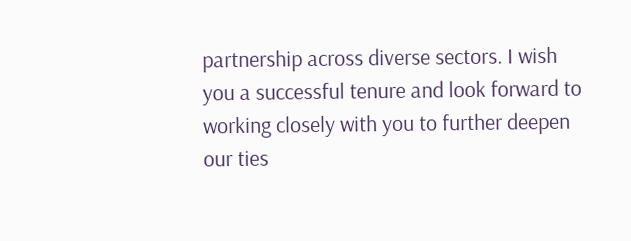partnership across diverse sectors. I wish you a successful tenure and look forward to working closely with you to further deepen our ties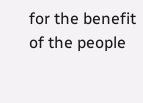for the benefit of the people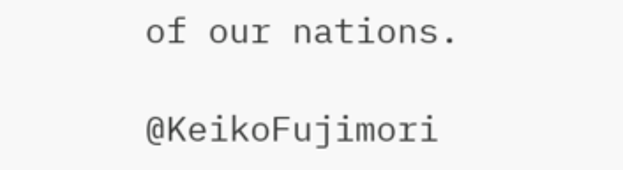of our nations.

@KeikoFujimori